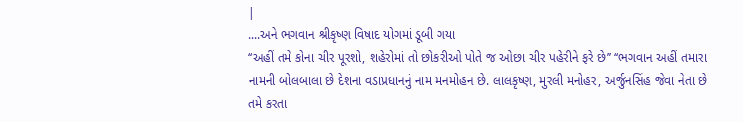|
....અને ભગવાન શ્રીકૃષ્ણ વિષાદ યોગમાં ડૂબી ગયા
‘‘અહીં તમે કોના ચીર પૂરશો, શહેરોમાં તો છોકરીઓ પોતે જ ઓછા ચીર પહેરીને ફરે છે’’ ‘‘ભગવાન અહીં તમારા નામની બોલબાલા છે દેશના વડાપ્રધાનનું નામ મનમોહન છે. લાલકૃષ્ણ, મુરલી મનોહર, અર્જુનસિંહ જેવા નેતા છે તમે કરતા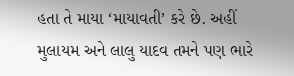હતા તે માયા ‘માયાવતી’ કરે છે. અહીં મુલાયમ અને લાલુ યાદવ તમને પણ ભારે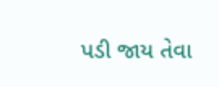પડી જાય તેવા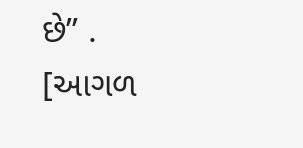છે’’ .
[આગળ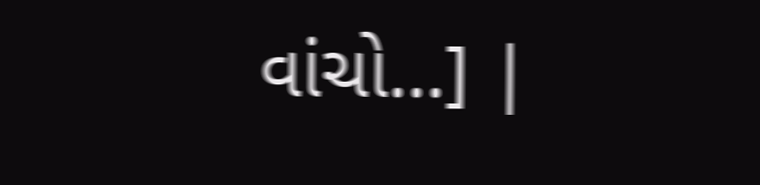વાંચો...] |